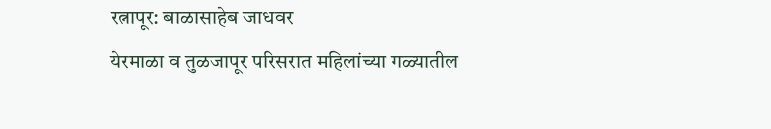रत्नापूर: बाळासाहेब जाधवर
येरमाळा व तुळजापूर परिसरात महिलांच्या गळ्यातील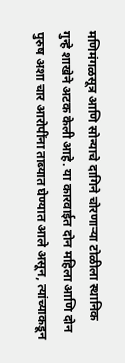मणिमंगळसूत्र आणि सोन्याचे दागिने चोरणाऱ्या टोळीला स्थानिक गुन्हे शाखेने अटक केली आहे. या कारवाईत दोन महिला आणि दोन पुरुष अशा चार आरोपींना ताब्यात घेण्यात आले असून, त्यांच्याकडून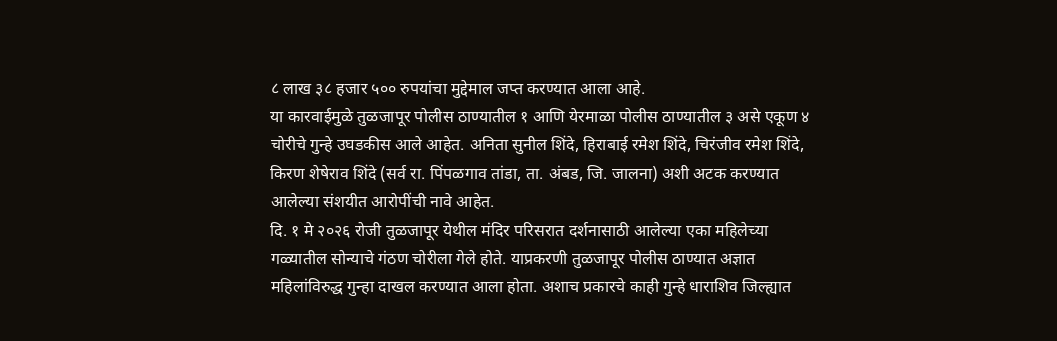८ लाख ३८ हजार ५०० रुपयांचा मुद्देमाल जप्त करण्यात आला आहे.
या कारवाईमुळे तुळजापूर पोलीस ठाण्यातील १ आणि येरमाळा पोलीस ठाण्यातील ३ असे एकूण ४ चोरीचे गुन्हे उघडकीस आले आहेत. अनिता सुनील शिंदे, हिराबाई रमेश शिंदे, चिरंजीव रमेश शिंदे, किरण शेषेराव शिंदे (सर्व रा. पिंपळगाव तांडा, ता. अंबड, जि. जालना) अशी अटक करण्यात आलेल्या संशयीत आरोपींची नावे आहेत.
दि. १ मे २०२६ रोजी तुळजापूर येथील मंदिर परिसरात दर्शनासाठी आलेल्या एका महिलेच्या गळ्यातील सोन्याचे गंठण चोरीला गेले होते. याप्रकरणी तुळजापूर पोलीस ठाण्यात अज्ञात महिलांविरुद्ध गुन्हा दाखल करण्यात आला होता. अशाच प्रकारचे काही गुन्हे धाराशिव जिल्ह्यात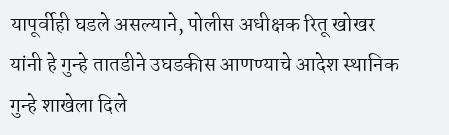यापूर्वीही घडले असल्याने, पोलीस अधीक्षक रितू खोखर यांनी हे गुन्हे तातडीने उघडकीस आणण्याचे आदेश स्थानिक गुन्हे शाखेला दिले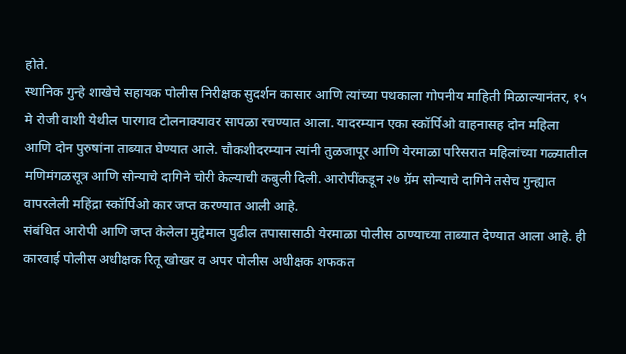होते.
स्थानिक गुन्हे शाखेचे सहायक पोलीस निरीक्षक सुदर्शन कासार आणि त्यांच्या पथकाला गोपनीय माहिती मिळाल्यानंतर, १५ मे रोजी वाशी येथील पारगाव टोलनाक्यावर सापळा रचण्यात आला. यादरम्यान एका स्कॉर्पिओ वाहनासह दोन महिला आणि दोन पुरुषांना ताब्यात घेण्यात आले. चौकशीदरम्यान त्यांनी तुळजापूर आणि येरमाळा परिसरात महिलांच्या गळ्यातील मणिमंगळसूत्र आणि सोन्याचे दागिने चोरी केल्याची कबुली दिली. आरोपींकडून २७ ग्रॅम सोन्याचे दागिने तसेच गुन्ह्यात वापरलेली महिंद्रा स्कॉर्पिओ कार जप्त करण्यात आली आहे.
संबंधित आरोपी आणि जप्त केलेला मुद्देमाल पुढील तपासासाठी येरमाळा पोलीस ठाण्याच्या ताब्यात देण्यात आला आहे. ही कारवाई पोलीस अधीक्षक रितू खोखर व अपर पोलीस अधीक्षक शफकत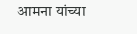आमना यांच्या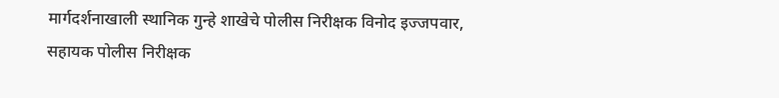मार्गदर्शनाखाली स्थानिक गुन्हे शाखेचे पोलीस निरीक्षक विनोद इज्जपवार, सहायक पोलीस निरीक्षक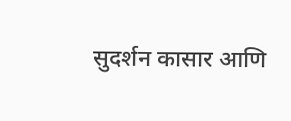सुदर्शन कासार आणि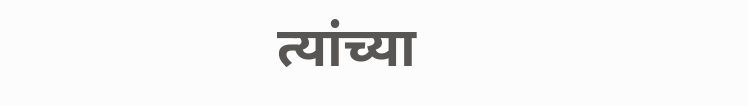त्यांच्या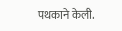पथकाने केली.